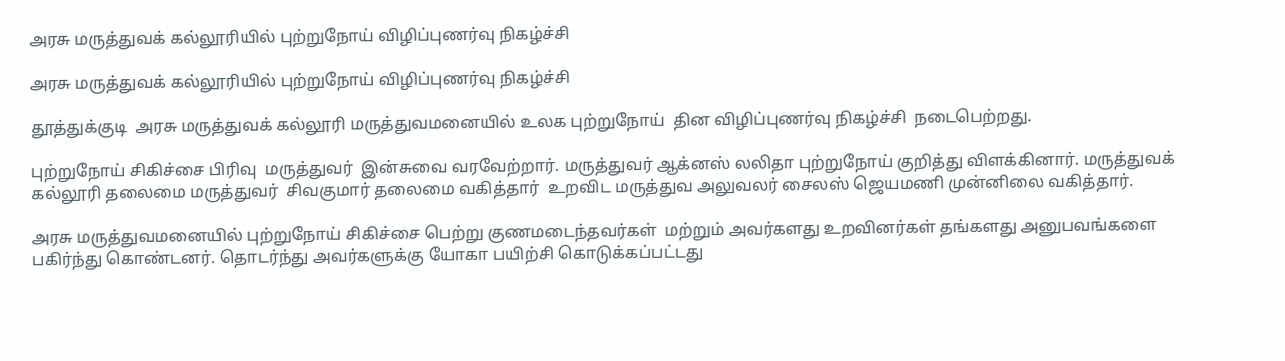அரசு மருத்துவக் கல்லூரியில் புற்றுநோய் விழிப்புணர்வு நிகழ்ச்சி

அரசு மருத்துவக் கல்லூரியில் புற்றுநோய் விழிப்புணர்வு நிகழ்ச்சி

தூத்துக்குடி  அரசு மருத்துவக் கல்லூரி மருத்துவமனையில் உலக புற்றுநோய்  தின விழிப்புணர்வு நிகழ்ச்சி  நடைபெற்றது.

புற்றுநோய் சிகிச்சை பிரிவு  மருத்துவர்  இன்சுவை வரவேற்றார். மருத்துவர் ஆக்னஸ் லலிதா புற்றுநோய் குறித்து விளக்கினார். மருத்துவக் கல்லூரி தலைமை மருத்துவர்  சிவகுமார் தலைமை வகித்தார்  உறவிட மருத்துவ அலுவலர் சைலஸ் ஜெயமணி முன்னிலை வகித்தார்.

அரசு மருத்துவமனையில் புற்றுநோய் சிகிச்சை பெற்று குணமடைந்தவர்கள்  மற்றும் அவர்களது உறவினர்கள் தங்களது அனுபவங்களை பகிர்ந்து கொண்டனர். தொடர்ந்து அவர்களுக்கு யோகா பயிற்சி கொடுக்கப்பட்டது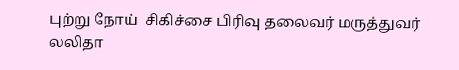புற்று நோய்  சிகிச்சை பிரிவு தலைவர் மருத்துவர்  லலிதா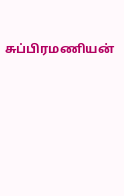சுப்பிரமணியன்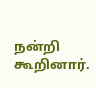நன்றி கூறினார்.